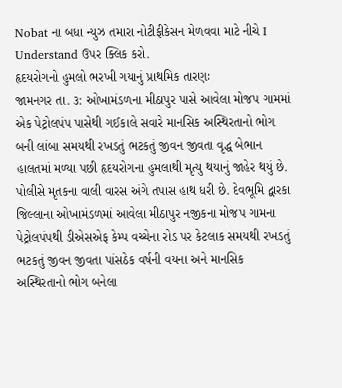Nobat ના બધા ન્યુઝ તમારા નોટીફીકેસન મેળવવા માટે નીચે I Understand ઉપર ક્લિક કરો.
હૃદયરોગનો હુમલો ભરખી ગયાનું પ્રાથમિક તારણઃ
જામનગર તા. ૩: ઓખામંડળના મીઠાપુર પાસે આવેલા મોજપ ગામમાં એક પેટ્રોલપંપ પાસેથી ગઈકાલે સવારે માનસિક અસ્થિરતાનો ભોગ બની લાંબા સમયથી રખડતું ભટકતું જીવન જીવતા વૃદ્ધ બેભાન હાલતમાં મળ્યા પછી હૃદયરોગના હુમલાથી મૃત્યુ થયાનું જાહેર થયું છે. પોલીસે મૃતકના વાલી વારસ અંગે તપાસ હાથ ધરી છે. દેવભૂમિ દ્વારકા જિલ્લાના ઓખામંડળમાં આવેલા મીઠાપુર નજીકના મોજપ ગામના પેટ્રોલપંપથી ડીએસએફ કેમ્પ વચ્ચેના રોડ પર કેટલાક સમયથી રખડતું ભટકતું જીવન જીવતા પાંસઠેક વર્ષની વયના અને માનસિક અસ્થિરતાનો ભોગ બનેલા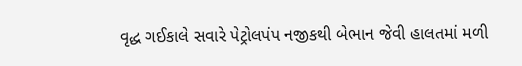વૃદ્ધ ગઈકાલે સવારે પેટ્રોલપંપ નજીકથી બેભાન જેવી હાલતમાં મળી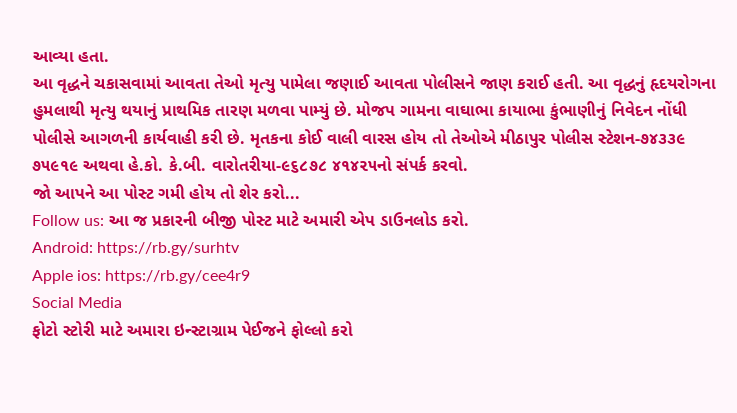આવ્યા હતા.
આ વૃદ્ધને ચકાસવામાં આવતા તેઓ મૃત્યુ પામેલા જણાઈ આવતા પોલીસને જાણ કરાઈ હતી. આ વૃદ્ધનું હૃદયરોગના હુમલાથી મૃત્યુ થયાનું પ્રાથમિક તારણ મળવા પામ્યું છે. મોજપ ગામના વાઘાભા કાયાભા કુંભાણીનું નિવેદન નોંધી પોલીસે આગળની કાર્યવાહી કરી છે. મૃતકના કોઈ વાલી વારસ હોય તો તેઓએ મીઠાપુર પોલીસ સ્ટેશન-૭૪૩૩૯ ૭૫૯૧૯ અથવા હે.કો. કે.બી. વારોતરીયા-૯૬૮૭૮ ૪૧૪૨૫નો સંપર્ક કરવો.
જો આપને આ પોસ્ટ ગમી હોય તો શેર કરો...
Follow us: આ જ પ્રકારની બીજી પોસ્ટ માટે અમારી એપ ડાઉનલોડ કરો.
Android: https://rb.gy/surhtv
Apple ios: https://rb.gy/cee4r9
Social Media
ફોટો સ્ટોરી માટે અમારા ઇન્સ્ટાગ્રામ પેઈજને ફોલ્લો કરો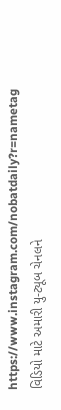https://www.instagram.com/nobatdaily?r=nametag
વિડિયો માટે અમારી યુ-ટ્યૂબ ચેનલને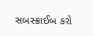સબસ્ક્રાઈબ કરો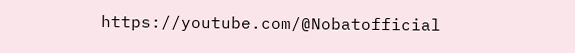https://youtube.com/@Nobatofficial